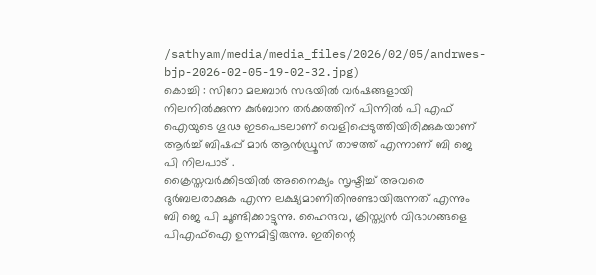/sathyam/media/media_files/2026/02/05/andrwes-bjp-2026-02-05-19-02-32.jpg)
കൊച്ചി : സിറോ മലബാർ സഭയിൽ വർഷങ്ങളായി നിലനിൽക്കുന്ന കുർബാന തർക്കത്തിന് പിന്നിൽ പി എഫ് ഐയുടെ ഗൂഢ ഇടപെടലാണ് വെളിപ്പെടുത്തിയിരിക്കുകയാണ് ആർച്ച് ബിഷപ്പ് മാർ ആൻഡ്രൂസ് താഴത്ത് എന്നാണ് ബി ജെ പി നിലപാട് .
ക്രൈസ്തവർക്കിടയിൽ അനൈക്യം സൃഷ്ടിച്ച് അവരെ ദുർബലരാക്കുക എന്ന ലക്ഷ്യമാണിതിനുണ്ടായിരുന്നത് എന്നും ബി ജെ പി ചൂണ്ടിക്കാട്ടുന്നു. ഹൈന്ദവ, ക്രിസ്ത്യൻ വിഭാഗങ്ങളെ പിഎഫ്ഐ ഉന്നമിട്ടിരുന്നു. ഇതിന്റെ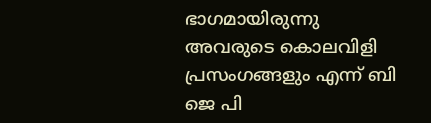ഭാഗമായിരുന്നു അവരുടെ കൊലവിളി പ്രസംഗങ്ങളും എന്ന് ബി ജെ പി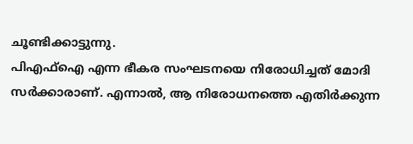ചൂണ്ടിക്കാട്ടുന്നു.
പിഎഫ്ഐ എന്ന ഭീകര സംഘടനയെ നിരോധിച്ചത് മോദി സർക്കാരാണ്. എന്നാൽ, ആ നിരോധനത്തെ എതിർക്കുന്ന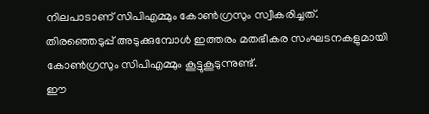നിലപാടാണ് സിപിഎമ്മും കോൺഗ്രസും സ്വീകരിച്ചത്.
തിരഞ്ഞെടുപ്പ് അടുക്കുമ്പോൾ ഇത്തരം മതഭീകര സംഘടനകളുമായി കോൺഗ്രസും സിപിഎമ്മും കൂട്ടുകൂടുന്നുണ്ട്.
ഈ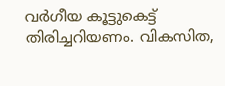വർഗീയ കൂട്ടുകെട്ട് തിരിച്ചറിയണം. വികസിത,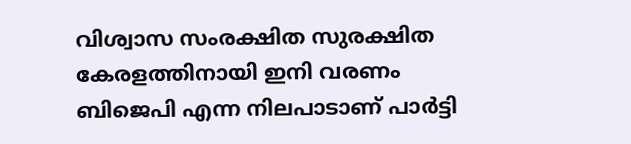വിശ്വാസ സംരക്ഷിത സുരക്ഷിത കേരളത്തിനായി ഇനി വരണം ബിജെപി എന്ന നിലപാടാണ് പാർട്ടി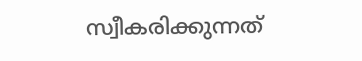സ്വീകരിക്കുന്നത്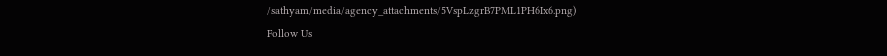/sathyam/media/agency_attachments/5VspLzgrB7PML1PH6Ix6.png)
Follow Us